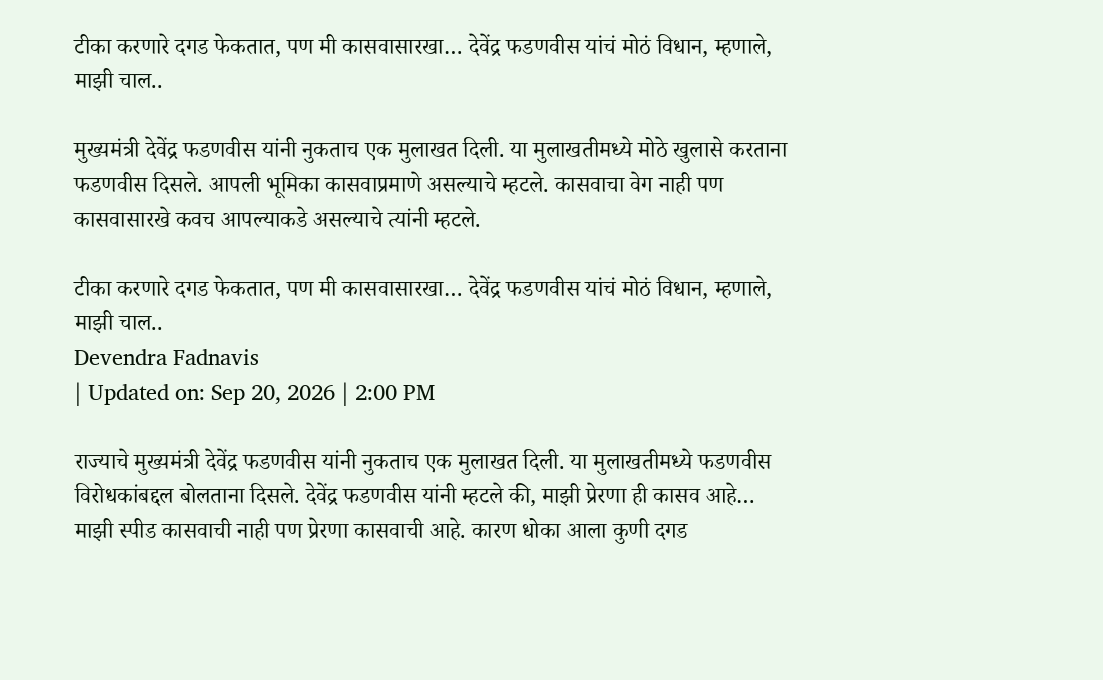टीका करणारे दगड फेकतात, पण मी कासवासारखा… देवेंद्र फडणवीस यांचं मोठं विधान, म्हणाले, माझी चाल..

मुख्यमंत्री देवेंद्र फडणवीस यांनी नुकताच एक मुलाखत दिली. या मुलाखतीमध्ये मोठे खुलासे करताना फडणवीस दिसले. आपली भूमिका कासवाप्रमाणे असल्याचे म्हटले. कासवाचा वेग नाही पण कासवासारखे कवच आपल्याकडे असल्याचे त्यांनी म्हटले.

टीका करणारे दगड फेकतात, पण मी कासवासारखा… देवेंद्र फडणवीस यांचं मोठं विधान, म्हणाले, माझी चाल..
Devendra Fadnavis
| Updated on: Sep 20, 2026 | 2:00 PM

राज्याचे मुख्यमंत्री देवेंद्र फडणवीस यांनी नुकताच एक मुलाखत दिली. या मुलाखतीमध्ये फडणवीस विरोधकांबद्दल बोलताना दिसले. देवेंद्र फडणवीस यांनी म्हटले की, माझी प्रेरणा ही कासव आहे… माझी स्पीड कासवाची नाही पण प्रेरणा कासवाची आहे. कारण धोका आला कुणी दगड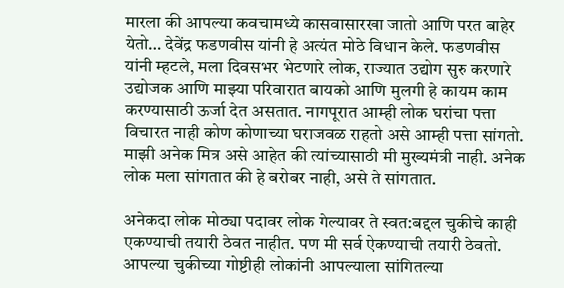मारला की आपल्या कवचामध्ये कासवासारखा जातो आणि परत बाहेर येतो… देवेंद्र फडणवीस यांनी हे अत्यंत मोठे विधान केले. फडणवीस यांनी म्हटले, मला दिवसभर भेटणारे लोक, राज्यात उद्योग सुरु करणारे उद्योजक आणि माझ्या परिवारात बायको आणि मुलगी हे कायम काम करण्यासाठी ऊर्जा देत असतात. नागपूरात आम्ही लोक घरांचा पत्ता विचारत नाही कोण कोणाच्या घराजवळ राहतो असे आम्ही पत्ता सांगतो. माझी अनेक मित्र असे आहेत की त्यांच्यासाठी मी मुख्यमंत्री नाही. अनेक लोक मला सांगतात की हे बरोबर नाही, असे ते सांगतात.

अनेकदा लोक मोठ्या पदावर लोक गेल्यावर ते स्वत:बद्दल चुकीचे काही एकण्याची तयारी ठेवत नाहीत. पण मी सर्व ऐकण्याची तयारी ठेवतो. आपल्या चुकीच्या गोष्टीही लोकांनी आपल्याला सांगितल्या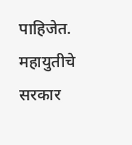पाहिजेत. महायुतीचे सरकार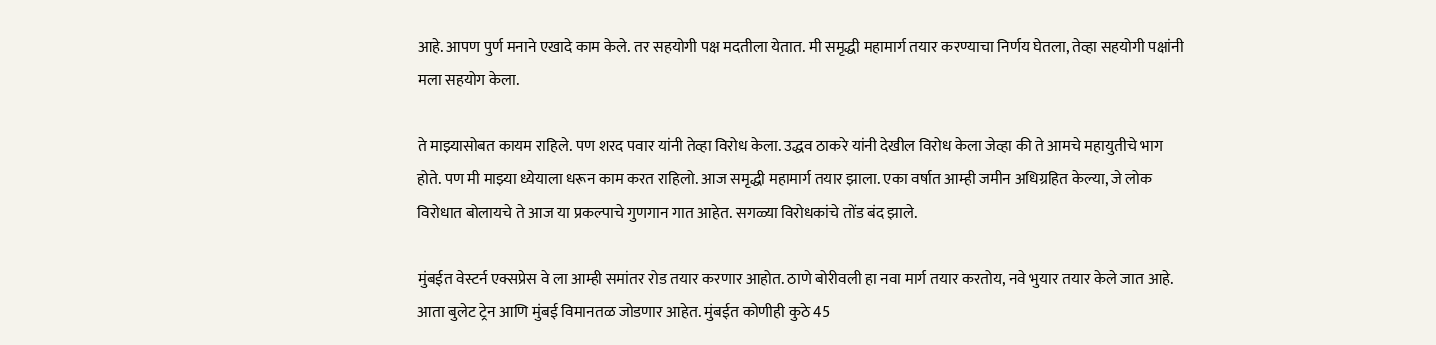आहे. आपण पुर्ण मनाने एखादे काम केले. तर सहयोगी पक्ष मदतीला येतात. मी समृद्धी महामार्ग तयार करण्याचा निर्णय घेतला, तेव्हा सहयोगी पक्षांनी मला सहयोग केला.

ते माझ्यासोबत कायम राहिले. पण शरद पवार यांनी तेव्हा विरोध केला. उद्धव ठाकरे यांनी देखील विरोध केला जेव्हा की ते आमचे महायुतीचे भाग होते. पण मी माझ्या ध्येयाला धरून काम करत राहिलो. आज समृद्धी महामार्ग तयार झाला. एका वर्षात आम्ही जमीन अधिग्रहित केल्या, जे लोक विरोधात बोलायचे ते आज या प्रकल्पाचे गुणगान गात आहेत. सगळ्या विरोधकांचे तोंड बंद झाले.

मुंबईत वेस्टर्न एक्सप्रेस वे ला आम्ही समांतर रोड तयार करणार आहोत. ठाणे बोरीवली हा नवा मार्ग तयार करतोय, नवे भुयार तयार केले जात आहे. आता बुलेट ट्रेन आणि मुंबई विमानतळ जोडणार आहेत. मुंबईत कोणीही कुठे 45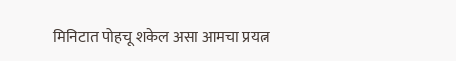मिनिटात पोहचू शकेल असा आमचा प्रयत्न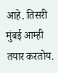आहे. तिसरी मुंबई आम्ही तयार करतोय.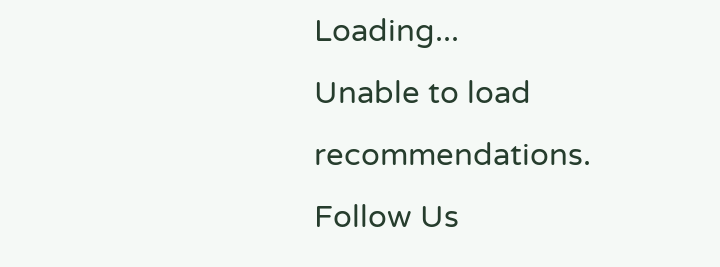Loading...
Unable to load recommendations.
Follow Us